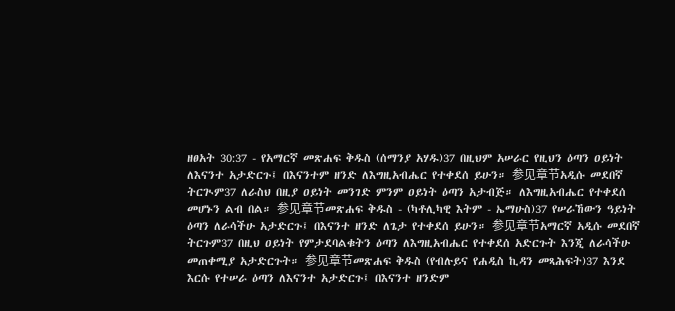ዘፀአት 30:37 - የአማርኛ መጽሐፍ ቅዱስ (ሰማንያ አሃዱ)37 በዚህም አሠራር የዚህን ዕጣን ዐይነት ለእናንተ አታድርጉ፤ በእናንተም ዘንድ ለእግዚአብሔር የተቀደሰ ይሁን። 参见章节አዲሱ መደበኛ ትርጒም37 ለራስህ በዚያ ዐይነት መንገድ ምንም ዐይነት ዕጣን አታብጅ። ለእግዚአብሔር የተቀደሰ መሆኑን ልብ በል። 参见章节መጽሐፍ ቅዱስ - (ካቶሊካዊ እትም - ኤማሁስ)37 የሠራኸውን ዓይነት ዕጣን ለራሳችሁ አታድርጉ፤ በእናንተ ዘንድ ለጌታ የተቀደሰ ይሁን። 参见章节አማርኛ አዲሱ መደበኛ ትርጉም37 በዚህ ዐይነት የምታደባልቁትን ዕጣን ለእግዚአብሔር የተቀደሰ አድርጉት እንጂ ለራሳችሁ መጠቀሚያ አታድርጉት። 参见章节መጽሐፍ ቅዱስ (የብሉይና የሐዲስ ኪዳን መጻሕፍት)37 እንደ እርሱ የተሠራ ዕጣን ለእናንተ አታድርጉ፤ በእናንተ ዘንድም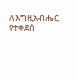ለእግዚአብሔር የተቀደሰ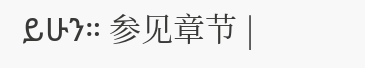ይሁን። 参见章节 |